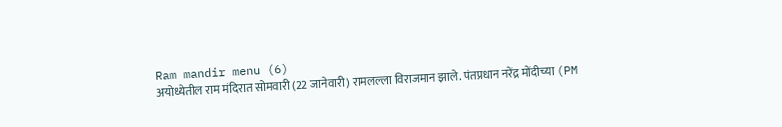Ram mandir menu (6)
अयोध्येतील राम मंदिरात सोमवारी (22 जानेवारी) रामलल्ला विराजमान झाले. पंतप्रधान नरेंद्र मोंदीच्या (PM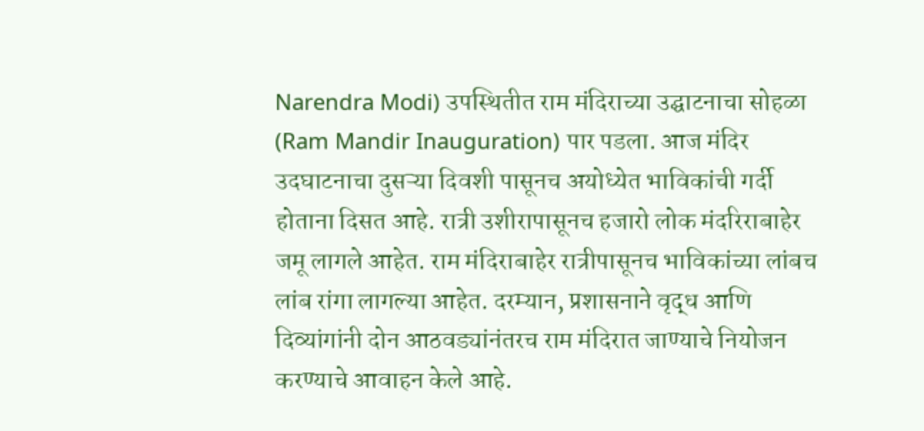Narendra Modi) उपस्थितीत राम मंदिराच्या उद्घाटनाचा सोहळा (Ram Mandir Inauguration) पार पडला. आज मंदिर उदघाटनाचा दुसऱ्या दिवशी पासूनच अयोध्येत भाविकांची गर्दी होताना दिसत आहे. रात्री उशीरापासूनच हजारो लोक मंदरिराबाहेर जमू लागले आहेत. राम मंदिराबाहेर रात्रीपासूनच भाविकांच्या लांबच लांब रांगा लागल्या आहेत. दरम्यान, प्रशासनाने वृद्ध आणि दिव्यांगांनी दोन आठवड्यांनंतरच राम मंदिरात जाण्याचे नियोजन करण्याचे आवाहन केले आहे.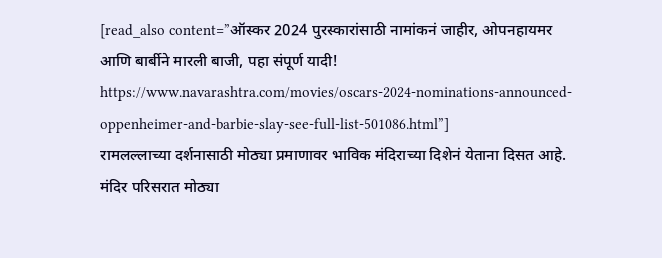[read_also content=”ऑस्कर 2024 पुरस्कारांसाठी नामांकनं जाहीर, ओपनहायमर आणि बार्बीने मारली बाजी, पहा संपूर्ण यादी! https://www.navarashtra.com/movies/oscars-2024-nominations-announced-oppenheimer-and-barbie-slay-see-full-list-501086.html”]
रामलल्लाच्या दर्शनासाठी मोठ्या प्रमाणावर भाविक मंदिराच्या दिशेनं येताना दिसत आहे. मंदिर परिसरात मोठ्या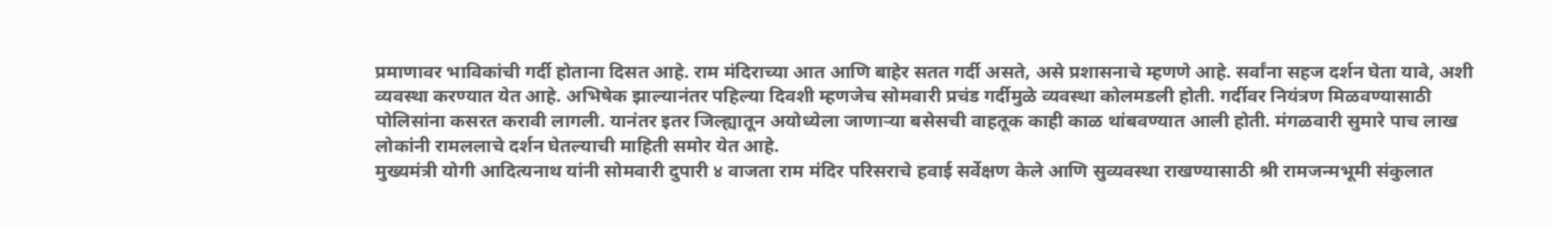प्रमाणावर भाविकांची गर्दी होताना दिसत आहे. राम मंदिराच्या आत आणि बाहेर सतत गर्दी असते, असे प्रशासनाचे म्हणणे आहे. सर्वांना सहज दर्शन घेता यावे, अशी व्यवस्था करण्यात येत आहे. अभिषेक झाल्यानंतर पहिल्या दिवशी म्हणजेच सोमवारी प्रचंड गर्दीमुळे व्यवस्था कोलमडली होती. गर्दीवर नियंत्रण मिळवण्यासाठी पोलिसांना कसरत करावी लागली. यानंतर इतर जिल्ह्यातून अयोध्येला जाणाऱ्या बसेसची वाहतूक काही काळ थांबवण्यात आली होती. मंगळवारी सुमारे पाच लाख लोकांनी रामललाचे दर्शन घेतल्याची माहिती समोर येत आहे.
मुख्यमंत्री योगी आदित्यनाथ यांनी सोमवारी दुपारी ४ वाजता राम मंदिर परिसराचे हवाई सर्वेक्षण केले आणि सुव्यवस्था राखण्यासाठी श्री रामजन्मभूमी संकुलात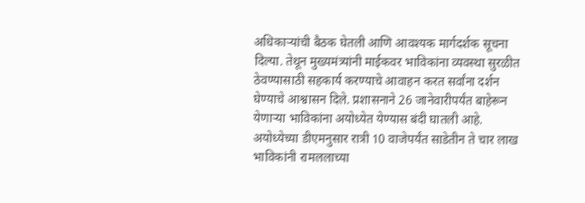अधिकाऱ्यांची बैठक घेतली आणि आवश्यक मार्गदर्शक सूचना दिल्या. तेथून मुख्यमंत्र्यांनी माईकवर भाविकांना व्यवस्था सुरळीत ठेवण्यासाठी सहकार्य करण्याचे आवाहन करत सर्वांना दर्शन घेण्याचे आश्वासन दिले. प्रशासनाने 26 जानेवारीपर्यंत बाहेरून येणाऱ्या भाविकांना अयोध्येत येण्यास बंदी घातली आहे. अयोध्येच्या डीएमनुसार रात्री 10 वाजेपर्यंत साडेतीन ते चार लाख भाविकांनी रामललाच्या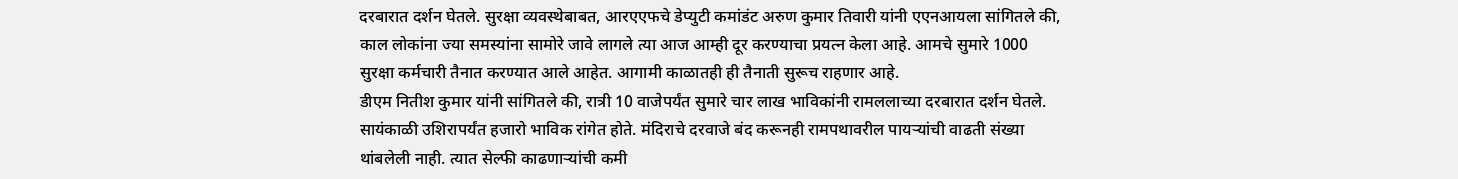दरबारात दर्शन घेतले. सुरक्षा व्यवस्थेबाबत, आरएएफचे डेप्युटी कमांडंट अरुण कुमार तिवारी यांनी एएनआयला सांगितले की, काल लोकांना ज्या समस्यांना सामोरे जावे लागले त्या आज आम्ही दूर करण्याचा प्रयत्न केला आहे. आमचे सुमारे 1000 सुरक्षा कर्मचारी तैनात करण्यात आले आहेत. आगामी काळातही ही तैनाती सुरूच राहणार आहे.
डीएम नितीश कुमार यांनी सांगितले की, रात्री 10 वाजेपर्यंत सुमारे चार लाख भाविकांनी रामललाच्या दरबारात दर्शन घेतले. सायंकाळी उशिरापर्यंत हजारो भाविक रांगेत होते. मंदिराचे दरवाजे बंद करूनही रामपथावरील पायऱ्यांची वाढती संख्या थांबलेली नाही. त्यात सेल्फी काढणाऱ्यांची कमी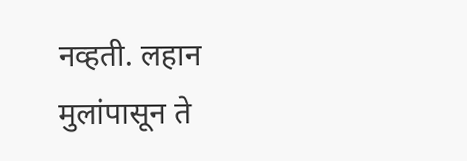नव्हती. लहान मुलांपासून ते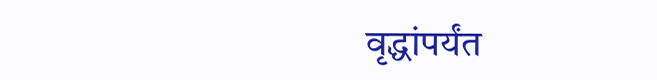वृद्धांपर्यंत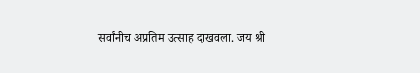सर्वांनीच अप्रतिम उत्साह दाखवला. जय श्री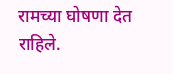रामच्या घोषणा देत राहिले.